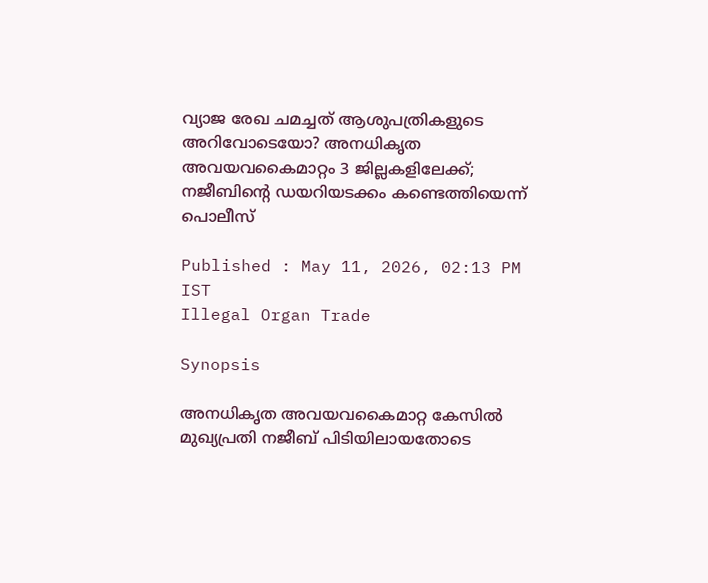വ്യാജ രേഖ ചമച്ചത് ആശുപത്രികളുടെ അറിവോടെയോ? അനധികൃത അവയവകൈമാറ്റം 3 ജില്ലകളിലേക്ക്; നജീബിന്‍റെ ഡയറിയടക്കം കണ്ടെത്തിയെന്ന് പൊലീസ്

Published : May 11, 2026, 02:13 PM IST
Illegal Organ Trade

Synopsis

അനധികൃത അവയവകൈമാറ്റ കേസിൽ മുഖ്യപ്രതി നജീബ് പിടിയിലായതോടെ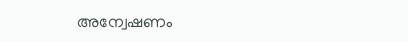അന്വേഷണം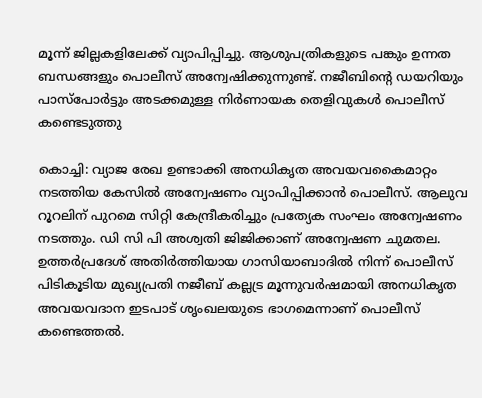മൂന്ന് ജില്ലകളിലേക്ക് വ്യാപിപ്പിച്ചു. ആശുപത്രികളുടെ പങ്കും ഉന്നത ബന്ധങ്ങളും പൊലീസ് അന്വേഷിക്കുന്നുണ്ട്. നജീബിന്റെ ഡയറിയും പാസ്‌പോർട്ടും അടക്കമുള്ള നിർണായക തെളിവുകൾ പൊലീസ് കണ്ടെടുത്തു

കൊച്ചി: വ്യാജ രേഖ ഉണ്ടാക്കി അനധികൃത അവയവകൈമാറ്റം നടത്തിയ കേസിൽ അന്വേഷണം വ്യാപിപ്പിക്കാൻ പൊലീസ്. ആലുവ റൂറലിന് പുറമെ സിറ്റി കേന്ദ്രീകരിച്ചും പ്രത്യേക സംഘം അന്വേഷണം നടത്തും. ഡി സി പി അശ്വതി ജിജിക്കാണ് അന്വേഷണ ചുമതല. ഉത്തര്‍പ്രദേശ് അതിര്‍ത്തിയായ ഗാസിയാബാദിൽ നിന്ന് പൊലീസ് പിടികൂടിയ മുഖ്യപ്രതി നജീബ് കല്ലട്ര മൂന്നുവർഷമായി അനധികൃത അവയവദാന ഇടപാട് ശൃംഖലയുടെ ഭാഗമെന്നാണ് പൊലീസ് കണ്ടെത്തൽ.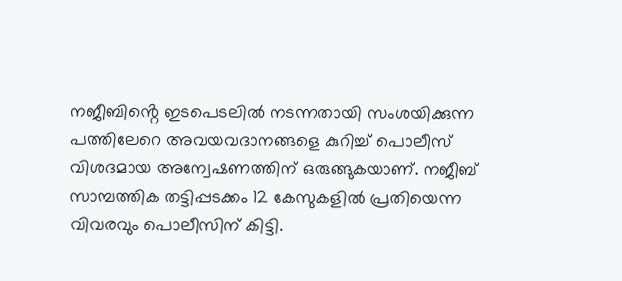നജീബിൻ്റെ ഇടപെടലിൽ നടന്നതായി സംശയിക്കുന്ന പത്തിലേറെ അവയവദാനങ്ങളെ കുറിച്ച് പൊലീസ് വിശദമായ അന്വേഷണത്തിന് ഒരുങ്ങുകയാണ്. നജീബ് സാമ്പത്തിക തട്ടിപ്പടക്കം 12 കേസുകളിൽ പ്രതിയെന്ന വിവരവും പൊലീസിന് കിട്ടി.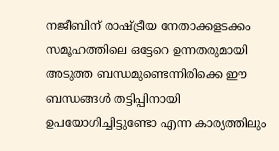നജീബിന് രാഷ്ട്രീയ നേതാക്കളടക്കം സമൂഹത്തിലെ ഒട്ടേറെ ഉന്നതരുമായി അടുത്ത ബന്ധമുണ്ടെന്നിരിക്കെ ഈ ബന്ധങ്ങള്‍ തട്ടിപ്പിനായി ഉപയോഗിച്ചിട്ടുണ്ടോ എന്ന കാര്യത്തിലും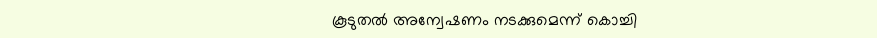കൂടുതൽ അന്വേഷണം നടക്കുമെന്ന് കൊച്ചി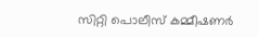സിറ്റി പൊലീസ് കമ്മീഷണർ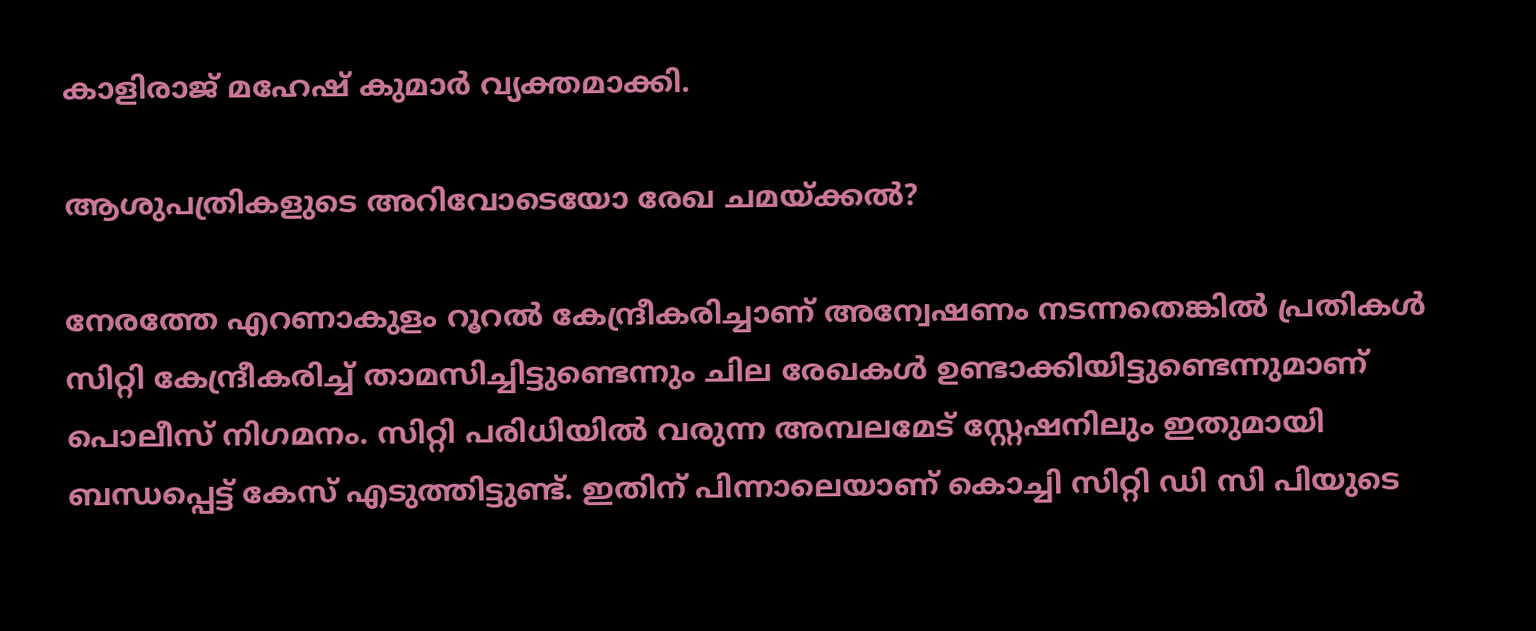കാളിരാജ് മഹേഷ് കുമാർ വ്യക്തമാക്കി.

ആശുപത്രികളുടെ അറിവോടെയോ രേഖ ചമയ്ക്കൽ?

നേരത്തേ എറണാകുളം റൂറൽ കേന്ദ്രീകരിച്ചാണ് അന്വേഷണം നടന്നതെങ്കിൽ പ്രതികൾ സിറ്റി കേന്ദ്രീകരിച്ച് താമസിച്ചിട്ടുണ്ടെന്നും ചില രേഖകൾ ഉണ്ടാക്കിയിട്ടുണ്ടെന്നുമാണ് പൊലീസ് നിഗമനം. സിറ്റി പരിധിയിൽ വരുന്ന അമ്പലമേട് സ്റ്റേഷനിലും ഇതുമായി ബന്ധപ്പെട്ട് കേസ് എടുത്തിട്ടുണ്ട്. ഇതിന് പിന്നാലെയാണ് കൊച്ചി സിറ്റി ഡി സി പിയുടെ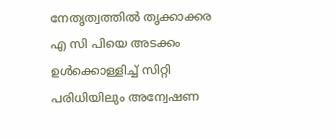നേതൃത്വത്തിൽ തൃക്കാക്കര എ സി പിയെ അടക്കം ഉൾക്കൊള്ളിച്ച് സിറ്റി പരിധിയിലും അന്വേഷണ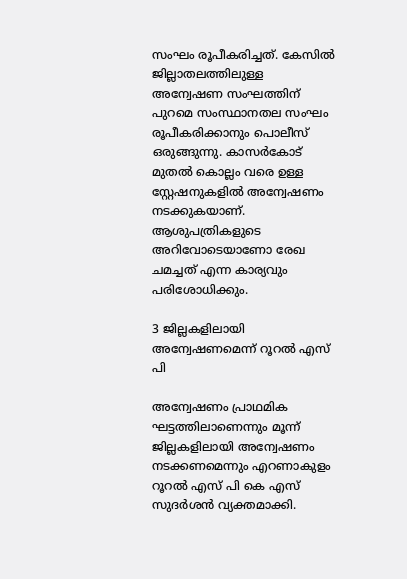സംഘം രൂപീകരിച്ചത്. കേസിൽ ജില്ലാതലത്തിലുള്ള അന്വേഷണ സംഘത്തിന് പുറമെ സംസ്ഥാനതല സംഘം രൂപീകരിക്കാനും പൊലീസ് ഒരുങ്ങുന്നു. കാസർകോട് മുതൽ കൊല്ലം വരെ ഉള്ള സ്റ്റേഷനുകളിൽ അന്വേഷണം നടക്കുകയാണ്. ആശുപത്രികളുടെ അറിവോടെയാണോ രേഖ ചമച്ചത് എന്ന കാര്യവും പരിശോധിക്കും.

3 ജില്ലകളിലായി അന്വേഷണമെന്ന് റൂറൽ എസ് പി

അന്വേഷണം പ്രാഥമിക ഘട്ടത്തിലാണെന്നും മൂന്ന് ജില്ലകളിലായി അന്വേഷണം നടക്കണമെന്നും എറണാകുളം റൂറൽ എസ് പി കെ എസ് സുദർശൻ വ്യക്തമാക്കി.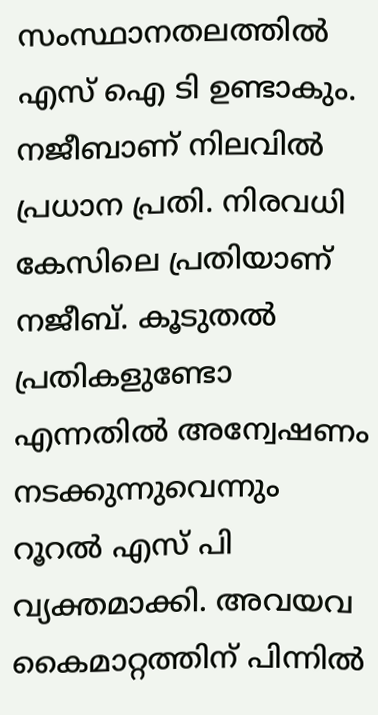സംസ്ഥാനതലത്തിൽ എസ് ഐ ടി ഉണ്ടാകും. നജീബാണ് നിലവിൽ പ്രധാന പ്രതി. നിരവധി കേസിലെ പ്രതിയാണ് നജീബ്. കൂടുതൽ പ്രതികളുണ്ടോ എന്നതിൽ അന്വേഷണം നടക്കുന്നുവെന്നും റൂറൽ എസ് പി വ്യക്തമാക്കി. അവയവ കൈമാറ്റത്തിന് പിന്നിൽ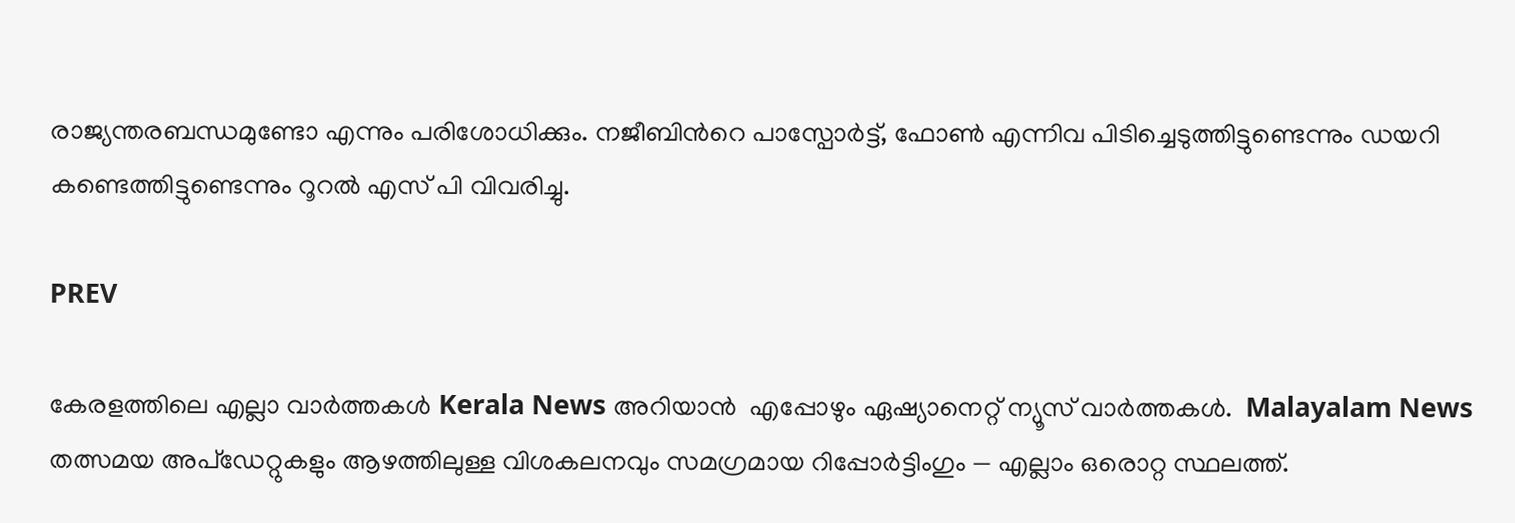രാജ്യന്തരബന്ധമുണ്ടോ എന്നും പരിശോധിക്കും. നജീബിന്‍റെ പാസ്പോർട്ട്‌, ഫോൺ എന്നിവ പിടിച്ചെടുത്തിട്ടുണ്ടെന്നും ഡയറി കണ്ടെത്തിട്ടുണ്ടെന്നും റൂറൽ എസ് പി വിവരിച്ചു.

PREV

കേരളത്തിലെ എല്ലാ വാർത്തകൾ Kerala News അറിയാൻ  എപ്പോഴും ഏഷ്യാനെറ്റ് ന്യൂസ് വാർത്തകൾ.  Malayalam News   തത്സമയ അപ്‌ഡേറ്റുകളും ആഴത്തിലുള്ള വിശകലനവും സമഗ്രമായ റിപ്പോർട്ടിംഗും — എല്ലാം ഒരൊറ്റ സ്ഥലത്ത്.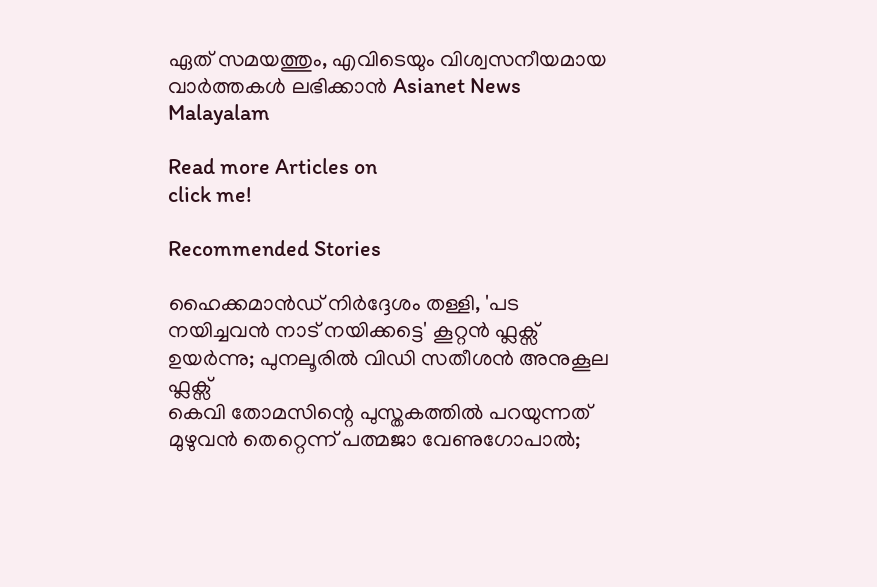ഏത് സമയത്തും, എവിടെയും വിശ്വസനീയമായ വാർത്തകൾ ലഭിക്കാൻ Asianet News Malayalam

Read more Articles on
click me!

Recommended Stories

ഹൈക്കമാൻഡ് നി‍ർദ്ദേശം തള്ളി, 'പട നയിച്ചവൻ നാട് നയിക്കട്ടെ' കൂറ്റൻ ഫ്ലക്സ് ഉയർന്നു; പുനലൂരിൽ വിഡി സതീശൻ അനുകൂല ഫ്ലക്സ്
കെവി തോമസിന്റെ പുസ്തകത്തിൽ പറയുന്നത് മുഴുവൻ തെറ്റെന്ന് പത്മജാ വേണുഗോപാ‍ൽ;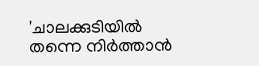'ചാലക്കുടിയിൽ തന്നെ നിർത്താൻ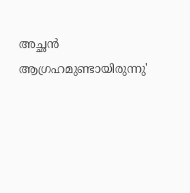അച്ഛൻ ആഗ്രഹമുണ്ടായിരുന്നു'